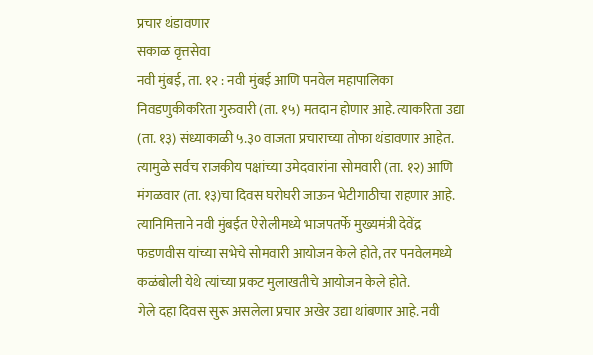प्रचार थंडावणार
सकाळ वृत्तसेवा
नवी मुंबई, ता. १२ : नवी मुंबई आणि पनवेल महापालिका निवडणुकीकरिता गुरुवारी (ता. १५) मतदान होणार आहे. त्याकरिता उद्या (ता. १३) संध्याकाळी ५.३० वाजता प्रचाराच्या तोफा थंडावणार आहेत. त्यामुळे सर्वच राजकीय पक्षांच्या उमेदवारांना सोमवारी (ता. १२) आणि मंगळवार (ता. १३)चा दिवस घरोघरी जाऊन भेटीगाठीचा राहणार आहे. त्यानिमित्ताने नवी मुंबईत ऐरोलीमध्ये भाजपतर्फे मुख्यमंत्री देवेंद्र फडणवीस यांच्या सभेचे सोमवारी आयोजन केले होते, तर पनवेलमध्ये कळंबोली येथे त्यांच्या प्रकट मुलाखतीचे आयोजन केले होते.
गेले दहा दिवस सुरू असलेला प्रचार अखेर उद्या थांबणार आहे. नवी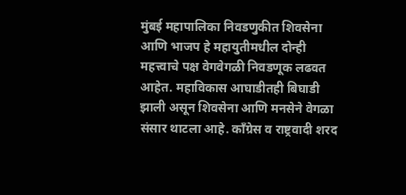मुंबई महापालिका निवडणुकीत शिवसेना आणि भाजप हे महायुतीमधील दोन्ही महत्त्वाचे पक्ष वेगवेगळी निवडणूक लढवत आहेत. महाविकास आघाडीतही बिघाडी झाली असून शिवसेना आणि मनसेने वेगळा संसार थाटला आहे. काँग्रेस व राष्ट्रवादी शरद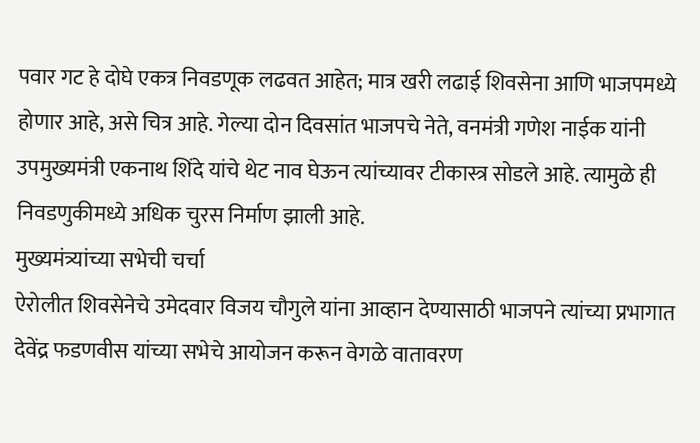पवार गट हे दोघे एकत्र निवडणूक लढवत आहेत; मात्र खरी लढाई शिवसेना आणि भाजपमध्ये होणार आहे, असे चित्र आहे. गेल्या दोन दिवसांत भाजपचे नेते, वनमंत्री गणेश नाईक यांनी उपमुख्यमंत्री एकनाथ शिंदे यांचे थेट नाव घेऊन त्यांच्यावर टीकास्त्र सोडले आहे. त्यामुळे ही निवडणुकीमध्ये अधिक चुरस निर्माण झाली आहे.
मुख्यमंत्र्यांच्या सभेची चर्चा
ऐरोलीत शिवसेनेचे उमेदवार विजय चौगुले यांना आव्हान देण्यासाठी भाजपने त्यांच्या प्रभागात देवेंद्र फडणवीस यांच्या सभेचे आयोजन करून वेगळे वातावरण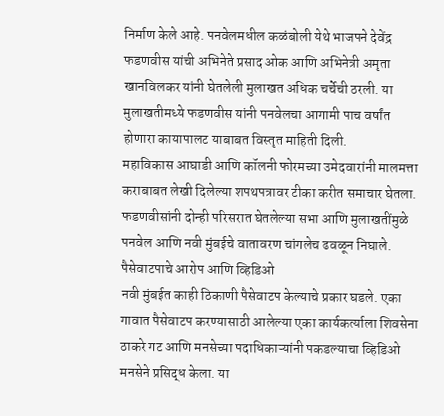निर्माण केले आहे. पनवेलमधील कळंबोली येथे भाजपने देवेंद्र फडणवीस यांची अभिनेते प्रसाद ओक आणि अभिनेत्री अमृता खानविलकर यांनी घेतलेली मुलाखत अधिक चर्चेची ठरली. या मुलाखतीमध्ये फडणवीस यांनी पनवेलचा आगामी पाच वर्षांत होणारा कायापालट याबाबत विस्तृत माहिती दिली.
महाविकास आघाडी आणि कॉलनी फोरमच्या उमेदवारांनी मालमत्ता कराबाबत लेखी दिलेल्या शपथपत्रावर टीका करीत समाचार घेतला. फडणवीसांनी दोन्ही परिसरात घेतलेल्या सभा आणि मुलाखतींमुळे पनवेल आणि नवी मुंबईचे वातावरण चांगलेच ढवळून निघाले.
पैसेवाटपाचे आरोप आणि व्हिडिओ
नवी मुंबईत काही ठिकाणी पैसेवाटप केल्याचे प्रकार घडले. एका गावात पैसेवाटप करण्यासाठी आलेल्या एका कार्यकर्त्याला शिवसेना ठाकरे गट आणि मनसेच्या पदाधिकाऱ्यांनी पकडल्याचा व्हिडिओ मनसेने प्रसिद्ध केला. या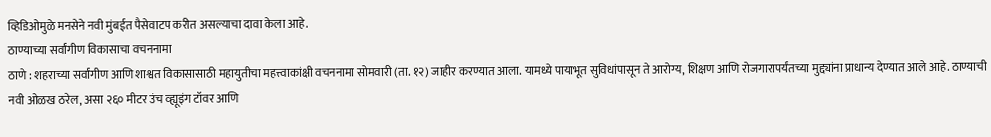व्हिडिओमुळे मनसेने नवी मुंबईत पैसेवाटप करीत असल्याचा दावा केला आहे.
ठाण्याच्या सर्वांगीण विकासाचा वचननामा
ठाणे : शहराच्या सर्वांगीण आणि शाश्वत विकासासाठी महायुतीचा महत्त्वाकांक्षी वचननामा सोमवारी (ता. १२) जाहीर करण्यात आला. यामध्ये पायाभूत सुविधांपासून ते आरोग्य, शिक्षण आणि रोजगारापर्यंतच्या मुद्द्यांना प्राधान्य देण्यात आले आहे. ठाण्याची नवी ओळख ठरेल, असा २६० मीटर उंच व्ह्यूइंग टॉवर आणि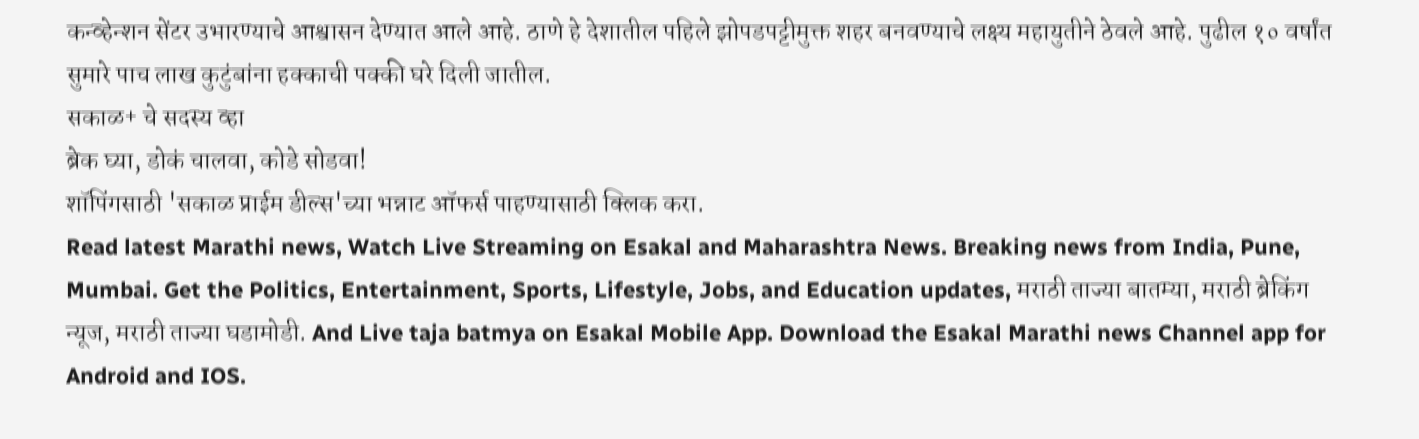कन्व्हेन्शन सेंटर उभारण्याचे आश्वासन देण्यात आले आहे. ठाणे हे देशातील पहिले झोपडपट्टीमुक्त शहर बनवण्याचे लक्ष्य महायुतीने ठेवले आहे. पुढील १० वर्षांत सुमारे पाच लाख कुटुंबांना हक्काची पक्की घरे दिली जातील.
सकाळ+ चे सदस्य व्हा
ब्रेक घ्या, डोकं चालवा, कोडे सोडवा!
शॉपिंगसाठी 'सकाळ प्राईम डील्स'च्या भन्नाट ऑफर्स पाहण्यासाठी क्लिक करा.
Read latest Marathi news, Watch Live Streaming on Esakal and Maharashtra News. Breaking news from India, Pune, Mumbai. Get the Politics, Entertainment, Sports, Lifestyle, Jobs, and Education updates, मराठी ताज्या बातम्या, मराठी ब्रेकिंग न्यूज, मराठी ताज्या घडामोडी. And Live taja batmya on Esakal Mobile App. Download the Esakal Marathi news Channel app for Android and IOS.